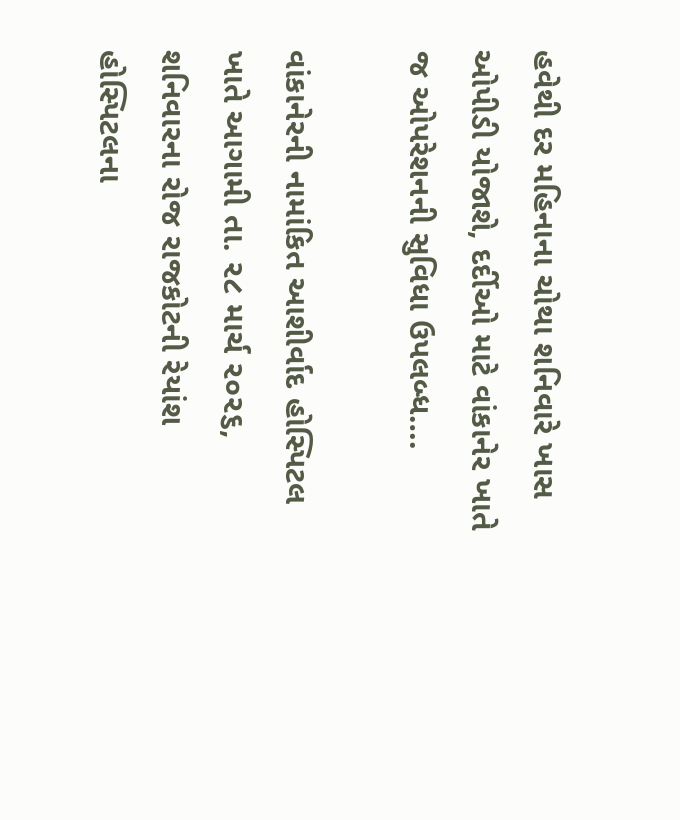હવેથી દર મહિનાના ચોથા શનિવારે ખાસ ઓપીડી યોજાશે, દર્દીઓ માટે વાંકાનેર ખાતે જ ઓપરેશનની સુવિધા ઉપલબ્ધ….

વાંકાનેરની નામાંકિત આશીર્વાદ હોસ્પિટલ ખાતે આગામી તા. ૨૮ માર્ચ ૨૦૨૬, શનિવારના રોજ રાજકોટની રેયાંશ હોસ્પિટલના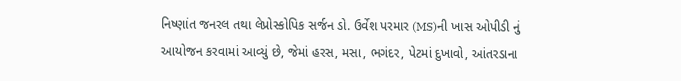નિષ્ણાંત જનરલ તથા લેપ્રોસ્કોપિક સર્જન ડો. ઉર્વેશ પરમાર (MS)ની ખાસ ઓપીડી નું આયોજન કરવામાં આવ્યું છે, જેમાં હરસ, મસા, ભગંદર, પેટમાં દુખાવો, આંતરડાના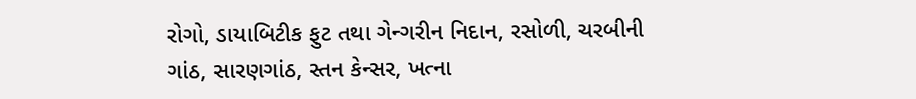રોગો, ડાયાબિટીક ફુટ તથા ગેન્ગરીન નિદાન, રસોળી, ચરબીની ગાંઠ, સારણગાંઠ, સ્તન કેન્સર, ખત્ના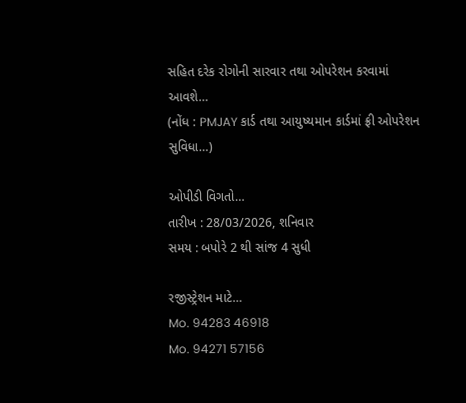સહિત દરેક રોગોની સારવાર તથા ઓપરેશન કરવામાં આવશે…
(નોંધ : PMJAY કાર્ડ તથા આયુષ્યમાન કાર્ડમાં ફ્રી ઓપરેશન સુવિધા…)

ઓપીડી વિગતો…
તારીખ : 28/03/2026, શનિવાર
સમય : બપોરે 2 થી સાંજ 4 સુધી

રજીસ્ટ્રેશન માટે…
Mo. 94283 46918
Mo. 94271 57156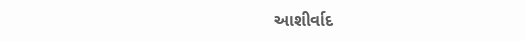આશીર્વાદ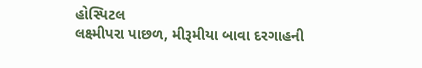હોસ્પિટલ
લક્ષ્મીપરા પાછળ, મીરૂમીયા બાવા દરગાહની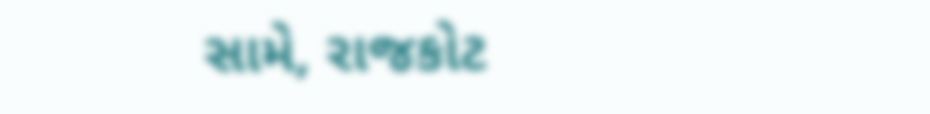સામે, રાજકોટ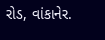રોડ, વાંકાનેર.